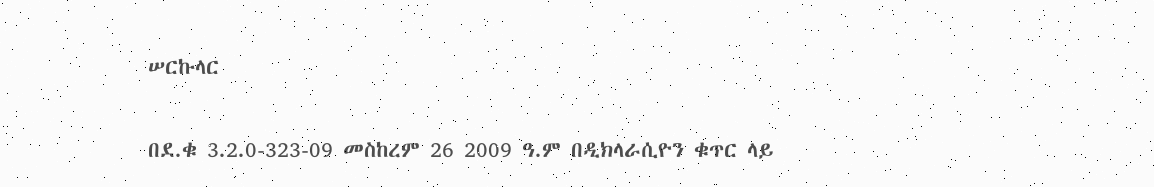ሠርኩላር

በደ.ቁ 3.2.0-323-09 መስከረም 26 2009 ዓ.ም በዲክላራሲዮን ቁጥር ላይ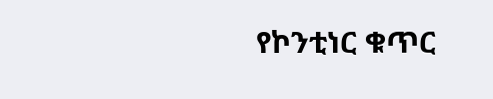የኮንቲነር ቁጥር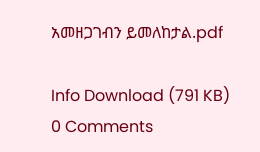አመዘጋገብን ይመለከታል.pdf

Info Download (791 KB)
0 Comments